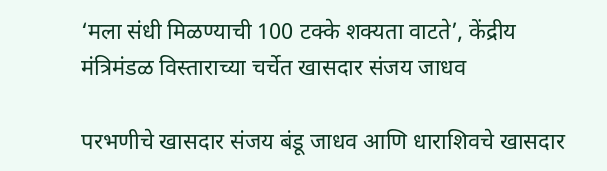‘मला संधी मिळण्याची 100 टक्के शक्यता वाटते’, केंद्रीय मंत्रिमंडळ विस्ताराच्या चर्चेत खासदार संजय जाधव

परभणीचे खासदार संजय बंडू जाधव आणि धाराशिवचे खासदार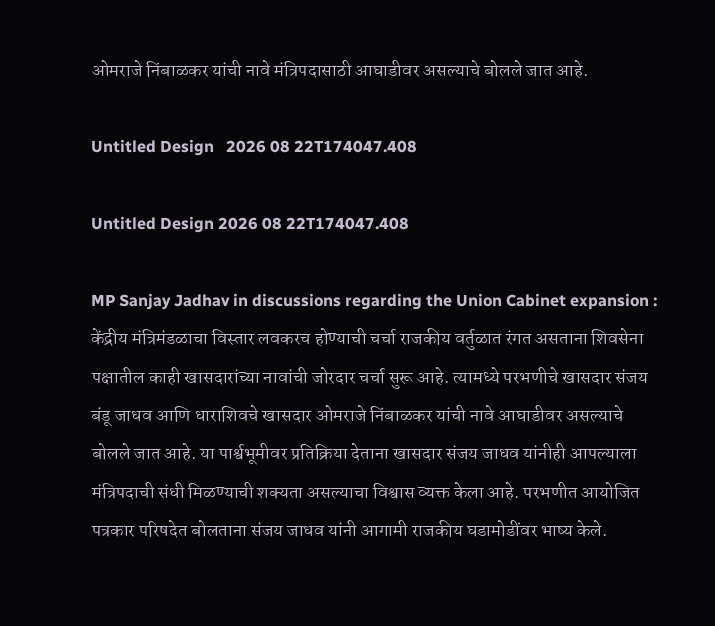ओमराजे निंबाळकर यांची नावे मंत्रिपदासाठी आघाडीवर असल्याचे बोलले जात आहे.

Untitled Design   2026 08 22T174047.408

Untitled Design 2026 08 22T174047.408

MP Sanjay Jadhav in discussions regarding the Union Cabinet expansion : केंद्रीय मंत्रिमंडळाचा विस्तार लवकरच होण्याची चर्चा राजकीय वर्तुळात रंगत असताना शिवसेना पक्षातील काही खासदारांच्या नावांची जोरदार चर्चा सुरू आहे. त्यामध्ये परभणीचे खासदार संजय बंडू जाधव आणि धाराशिवचे खासदार ओमराजे निंबाळकर यांची नावे आघाडीवर असल्याचे बोलले जात आहे. या पार्श्वभूमीवर प्रतिक्रिया देताना खासदार संजय जाधव यांनीही आपल्याला मंत्रिपदाची संधी मिळण्याची शक्यता असल्याचा विश्वास व्यक्त केला आहे. परभणीत आयोजित पत्रकार परिषदेत बोलताना संजय जाधव यांनी आगामी राजकीय घडामोडींवर भाष्य केले.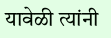यावेळी त्यांनी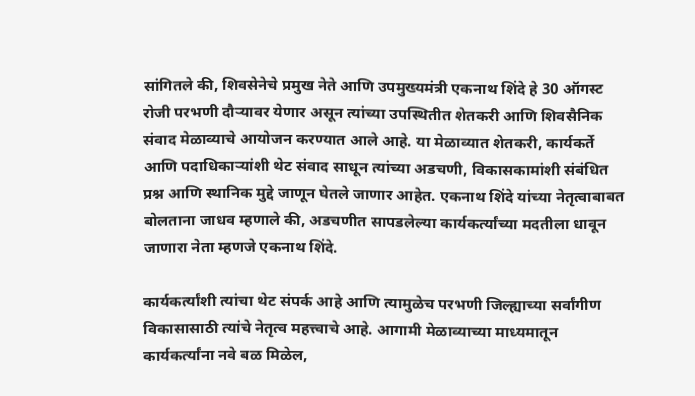सांगितले की, शिवसेनेचे प्रमुख नेते आणि उपमुख्यमंत्री एकनाथ शिंदे हे 30 ऑगस्ट रोजी परभणी दौऱ्यावर येणार असून त्यांच्या उपस्थितीत शेतकरी आणि शिवसैनिक संवाद मेळाव्याचे आयोजन करण्यात आले आहे. या मेळाव्यात शेतकरी, कार्यकर्ते आणि पदाधिकाऱ्यांशी थेट संवाद साधून त्यांच्या अडचणी, विकासकामांशी संबंधित प्रश्न आणि स्थानिक मुद्दे जाणून घेतले जाणार आहेत. एकनाथ शिंदे यांच्या नेतृत्वाबाबत बोलताना जाधव म्हणाले की, अडचणीत सापडलेल्या कार्यकर्त्यांच्या मदतीला धावून जाणारा नेता म्हणजे एकनाथ शिंदे.

कार्यकर्त्यांशी त्यांचा थेट संपर्क आहे आणि त्यामुळेच परभणी जिल्ह्याच्या सर्वांगीण विकासासाठी त्यांचे नेतृत्व महत्त्वाचे आहे. आगामी मेळाव्याच्या माध्यमातून कार्यकर्त्यांना नवे बळ मिळेल,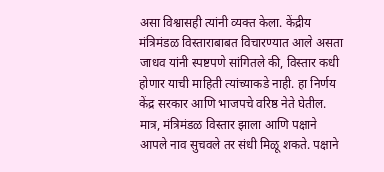असा विश्वासही त्यांनी व्यक्त केला. केंद्रीय मंत्रिमंडळ विस्ताराबाबत विचारण्यात आले असता जाधव यांनी स्पष्टपणे सांगितले की, विस्तार कधी होणार याची माहिती त्यांच्याकडे नाही. हा निर्णय केंद्र सरकार आणि भाजपचे वरिष्ठ नेते घेतील. मात्र, मंत्रिमंडळ विस्तार झाला आणि पक्षाने आपले नाव सुचवले तर संधी मिळू शकते. पक्षाने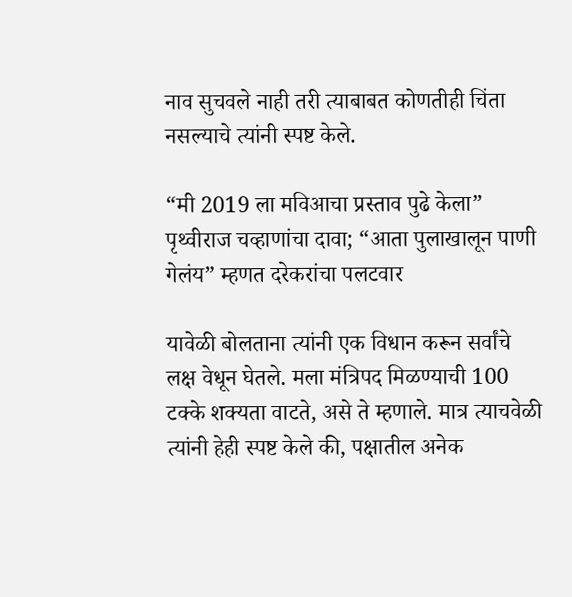नाव सुचवले नाही तरी त्याबाबत कोणतीही चिंता नसल्याचे त्यांनी स्पष्ट केले.

“मी 2019 ला मविआचा प्रस्ताव पुढे केला” पृथ्वीराज चव्हाणांचा दावा; “आता पुलाखालून पाणी गेलंय” म्हणत दरेकरांचा पलटवार

यावेळी बोलताना त्यांनी एक विधान करून सर्वांचे लक्ष वेधून घेतले. मला मंत्रिपद मिळण्याची 100 टक्के शक्यता वाटते, असे ते म्हणाले. मात्र त्याचवेळी त्यांनी हेही स्पष्ट केले की, पक्षातील अनेक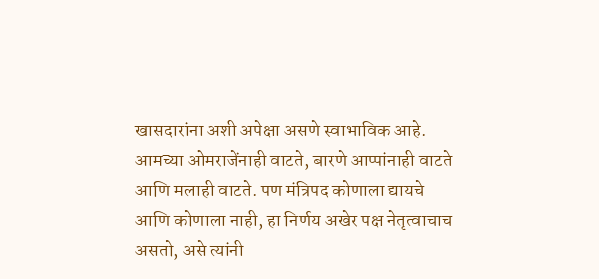खासदारांना अशी अपेक्षा असणे स्वाभाविक आहे. आमच्या ओमराजेंनाही वाटते, बारणे आप्पांनाही वाटते आणि मलाही वाटते. पण मंत्रिपद कोणाला द्यायचे आणि कोणाला नाही, हा निर्णय अखेर पक्ष नेतृत्वाचाच असतो, असे त्यांनी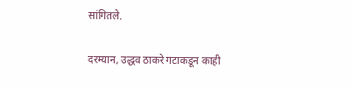सांगितले.

दरम्यान, उद्धव ठाकरे गटाकडून काही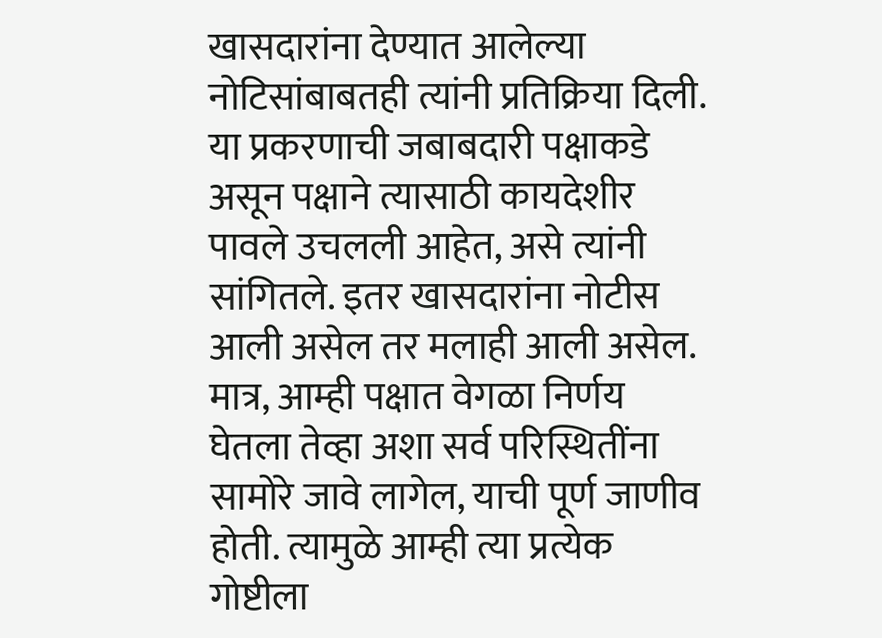खासदारांना देण्यात आलेल्या नोटिसांबाबतही त्यांनी प्रतिक्रिया दिली. या प्रकरणाची जबाबदारी पक्षाकडे असून पक्षाने त्यासाठी कायदेशीर पावले उचलली आहेत, असे त्यांनी सांगितले. इतर खासदारांना नोटीस आली असेल तर मलाही आली असेल. मात्र, आम्ही पक्षात वेगळा निर्णय घेतला तेव्हा अशा सर्व परिस्थितींना सामोरे जावे लागेल, याची पूर्ण जाणीव होती. त्यामुळे आम्ही त्या प्रत्येक गोष्टीला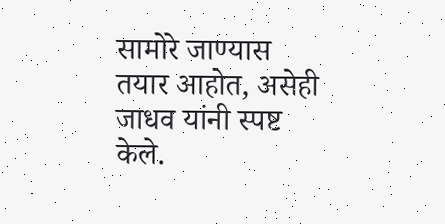सामोरे जाण्यास तयार आहोत, असेही जाधव यांनी स्पष्ट केले.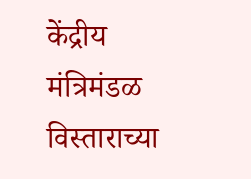केंद्रीय मंत्रिमंडळ विस्ताराच्या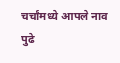चर्चांमध्ये आपले नाव पुढे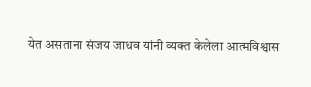येत असताना संजय जाधव यांनी व्यक्त केलेला आत्मविश्वास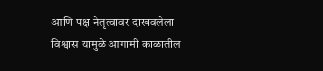आणि पक्ष नेतृत्वावर दाखवलेला विश्वास यामुळे आगामी काळातील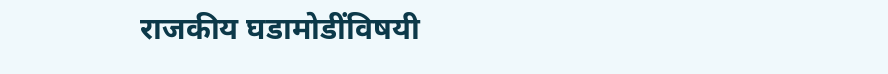राजकीय घडामोडींविषयी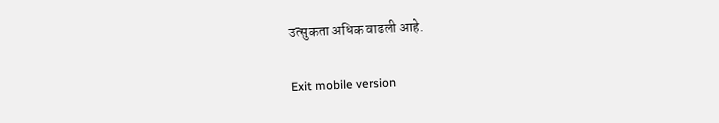उत्सुकता अधिक वाढली आहे.

Exit mobile version